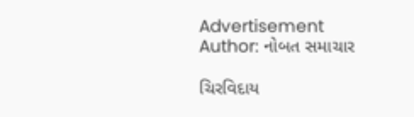Advertisement
Author: નોબત સમાચાર

ચિરવિદાય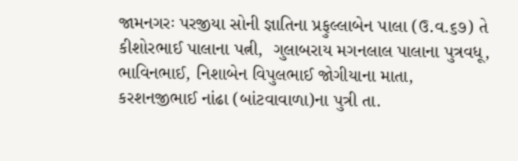જામનગરઃ પરજીયા સોની જ્ઞાતિના પ્રફુલ્લાબેન પાલા (ઉ.વ.૬૭) તે કીશોરભાઈ પાલાના પત્ની,  ગુલાબરાય મગનલાલ પાલાના પુત્રવધૂ, ભાવિનભાઈ, નિશાબેન વિપુલભાઈ જોગીયાના માતા,  કરશનજીભાઈ નાંઢા (બાંટવાવાળા)ના પુત્રી તા.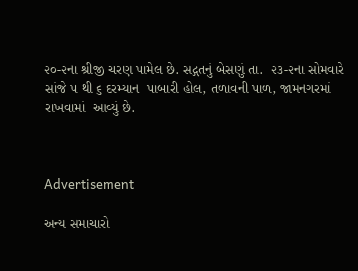૨૦-૨ના શ્રીજી ચરણ પામેલ છે. સદ્ગતનું બેસણું તા.  ૨૩-૨ના સોમવારે સાંજે ૫ થી ૬ દરમ્યાન  પાબારી હોલ, તળાવની પાળ, જામનગરમાં રાખવામાં  આવ્યું છે.



Advertisement

અન્ય સમાચારો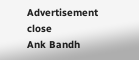Advertisement
close
Ank Bandh